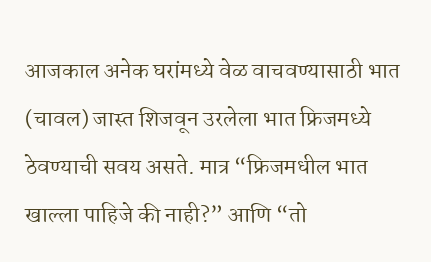आजकाल अनेक घरांमध्ये वेळ वाचवण्यासाठी भात (चावल) जास्त शिजवून उरलेला भात फ्रिजमध्ये ठेवण्याची सवय असते. मात्र “फ्रिजमधील भात खाल्ला पाहिजे की नाही?” आणि “तो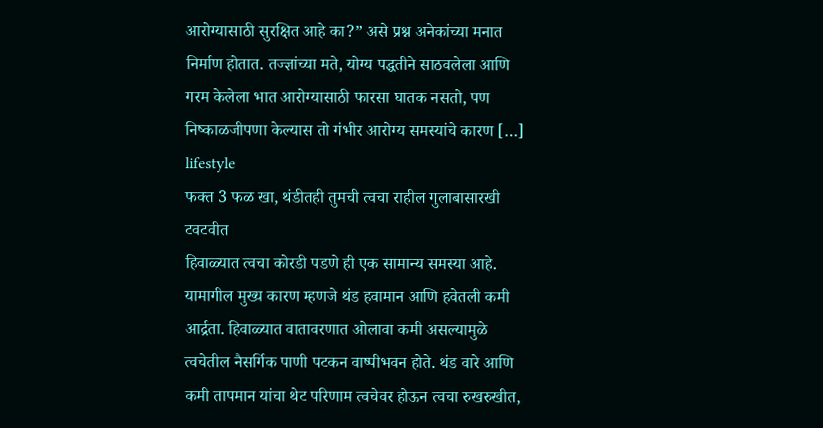आरोग्यासाठी सुरक्षित आहे का?” असे प्रश्न अनेकांच्या मनात निर्माण होतात. तज्ज्ञांच्या मते, योग्य पद्धतीने साठवलेला आणि गरम केलेला भात आरोग्यासाठी फारसा घातक नसतो, पण निष्काळजीपणा केल्यास तो गंभीर आरोग्य समस्यांचे कारण […]
lifestyle
फक्त 3 फळ खा, थंडीतही तुमची त्वचा राहील गुलाबासारखी टवटवीत
हिवाळ्यात त्वचा कोरडी पडणे ही एक सामान्य समस्या आहे. यामागील मुख्य कारण म्हणजे थंड हवामान आणि हवेतली कमी आर्द्रता. हिवाळ्यात वातावरणात ओलावा कमी असल्यामुळे त्वचेतील नैसर्गिक पाणी पटकन वाष्पीभवन होते. थंड वारे आणि कमी तापमान यांचा थेट परिणाम त्वचेवर होऊन त्वचा रुखरुखीत,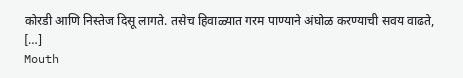कोरडी आणि निस्तेज दिसू लागते. तसेच हिवाळ्यात गरम पाण्याने अंघोळ करण्याची सवय वाढते, […]
Mouth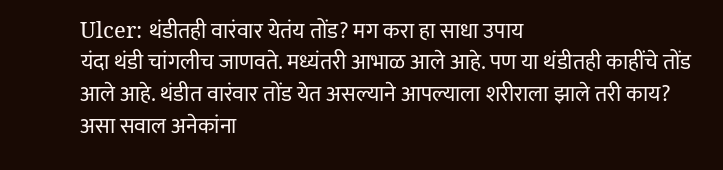Ulcer: थंडीतही वारंवार येतंय तोंड? मग करा हा साधा उपाय
यंदा थंडी चांगलीच जाणवते. मध्यंतरी आभाळ आले आहे. पण या थंडीतही काहींचे तोंड आले आहे. थंडीत वारंवार तोंड येत असल्याने आपल्याला शरीराला झाले तरी काय? असा सवाल अनेकांना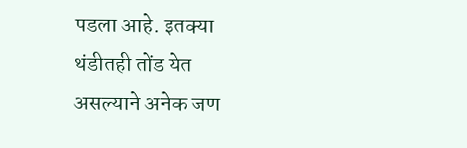पडला आहे. इतक्या थंडीतही तोंड येत असल्याने अनेक जण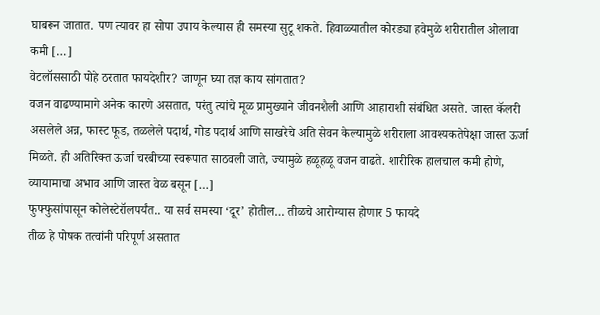घाबरून जातात. पण त्यावर हा सोपा उपाय केल्यास ही समस्या सुटू शकते. हिवाळ्यातील कोरड्या हवेमुळे शरीरातील ओलावा कमी […]
वेटलॉससाठी पोहे ठरतात फायदेशीर? जाणून घ्या तज्ञ काय सांगतात?
वजन वाढण्यामागे अनेक कारणे असतात, परंतु त्यांचे मूळ प्रामुख्याने जीवनशैली आणि आहाराशी संबंधित असते. जास्त कॅलरी असलेले अन्न, फास्ट फूड, तळलेले पदार्थ, गोड पदार्थ आणि साखरेचे अति सेवन केल्यामुळे शरीराला आवश्यकतेपेक्षा जास्त ऊर्जा मिळते. ही अतिरिक्त ऊर्जा चरबीच्या स्वरूपात साठवली जाते, ज्यामुळे हळूहळू वजन वाढते. शारीरिक हालचाल कमी होणे, व्यायामाचा अभाव आणि जास्त वेळ बसून […]
फुफ्फुसांपासून कोलेस्टेरॉलपर्यंत.. या सर्व समस्या ‘दूर’ होतील… तीळचे आरोग्यास होणार 5 फायदे
तीळ हे पोषक तत्वांनी परिपूर्ण असतात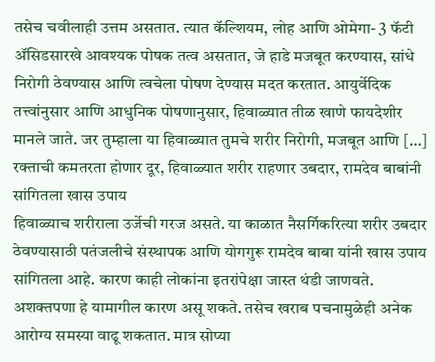तसेच चवीलाही उत्तम असतात. त्यात कॅल्शियम, लोह आणि ओमेगा- 3 फॅटी ॲसिडसारखे आवश्यक पोषक तत्व असतात, जे हाडे मजबूत करण्यास, सांधे निरोगी ठेवण्यास आणि त्वचेला पोषण देण्यास मदत करतात. आयुर्वेदिक तत्त्वांनुसार आणि आधुनिक पोषणानुसार, हिवाळ्यात तीळ खाणे फायदेशीर मानले जाते. जर तुम्हाला या हिवाळ्यात तुमचे शरीर निरोगी, मजबूत आणि […]
रक्ताची कमतरता होणार दूर, हिवाळ्यात शरीर राहणार उबदार, रामदेव बाबांनी सांगितला खास उपाय
हिवाळ्याच शरीराला उर्जेची गरज असते. या काळात नैसर्गिकरित्या शरीर उबदार ठेवण्यासाठी पतंजलीचे संस्थापक आणि योगगुरू रामदेव बाबा यांनी खास उपाय सांगितला आहे. कारण काही लोकांना इतरांपेक्षा जास्त थंडी जाणवते. अशक्तपणा हे यामागील कारण असू शकते. तसेच खराब पचनामुळेही अनेक आरोग्य समस्या वाढू शकतात. मात्र सोप्या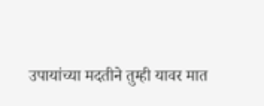उपायांच्या मदतीने तुम्ही यावर मात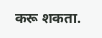करू शकता.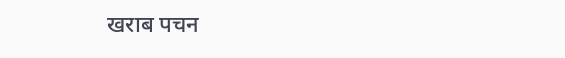खराब पचन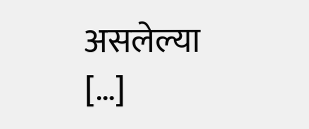असलेल्या […]